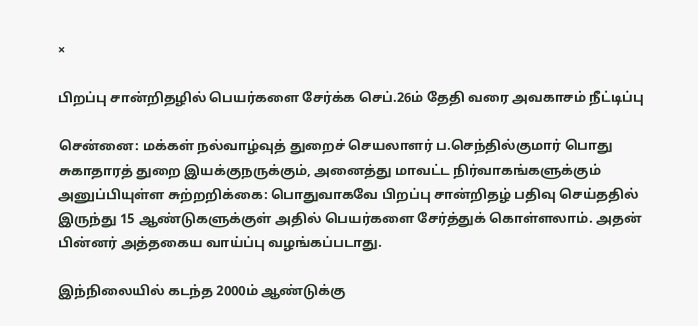×

பிறப்பு சான்றிதழில் பெயர்களை சேர்க்க செப்.26ம் தேதி வரை அவகாசம் நீட்டிப்பு

சென்னை: மக்கள் நல்வாழ்வுத் துறைச் செயலாளர் ப.செந்தில்குமார் பொது சுகாதாரத் துறை இயக்குநருக்கும், அனைத்து மாவட்ட நிர்வாகங்களுக்கும் அனுப்பியுள்ள சுற்றறிக்கை: பொதுவாகவே பிறப்பு சான்றிதழ் பதிவு செய்ததில் இருந்து 15 ஆண்டுகளுக்குள் அதில் பெயர்களை சேர்த்துக் கொள்ளலாம். அதன் பின்னர் அத்தகைய வாய்ப்பு வழங்கப்படாது.

இந்நிலையில் கடந்த 2000ம் ஆண்டுக்கு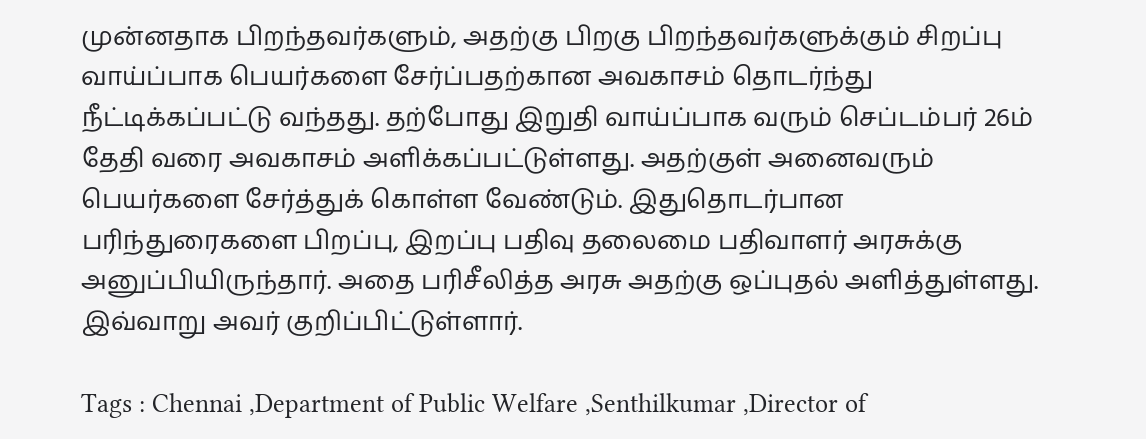முன்னதாக பிறந்தவர்களும், அதற்கு பிறகு பிறந்தவர்களுக்கும் சிறப்பு வாய்ப்பாக பெயர்களை சேர்ப்பதற்கான அவகாசம் தொடர்ந்து நீட்டிக்கப்பட்டு வந்தது. தற்போது இறுதி வாய்ப்பாக வரும் செப்டம்பர் 26ம் தேதி வரை அவகாசம் அளிக்கப்பட்டுள்ளது. அதற்குள் அனைவரும் பெயர்களை சேர்த்துக் கொள்ள வேண்டும். இதுதொடர்பான பரிந்துரைகளை பிறப்பு, இறப்பு பதிவு தலைமை பதிவாளர் அரசுக்கு அனுப்பியிருந்தார். அதை பரிசீலித்த அரசு அதற்கு ஒப்புதல் அளித்துள்ளது. இவ்வாறு அவர் குறிப்பிட்டுள்ளார்.

Tags : Chennai ,Department of Public Welfare ,Senthilkumar ,Director of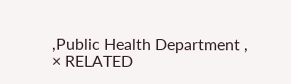,Public Health Department ,
× RELATED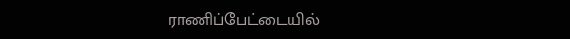ராணிப்பேட்டையில்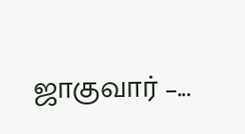ஜாகுவார் –...